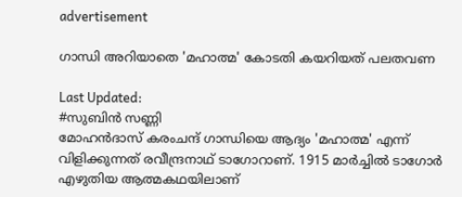advertisement

ഗാന്ധി അറിയാതെ 'മഹാത്മ' കോടതി കയറിയത് പലതവണ

Last Updated:
#സുബിൻ സണ്ണി
മോഹന്‍ദാസ് കരംചന്ദ് ഗാന്ധിയെ ആദ്യം 'മഹാത്മ' എന്ന് വിളിക്കുന്നത് രവീന്ദ്രനാഥ് ടാഗോറാണ്. 1915 മാര്‍ച്ചില്‍ ടാഗോര്‍ എഴുതിയ ആത്മകഥയിലാണ്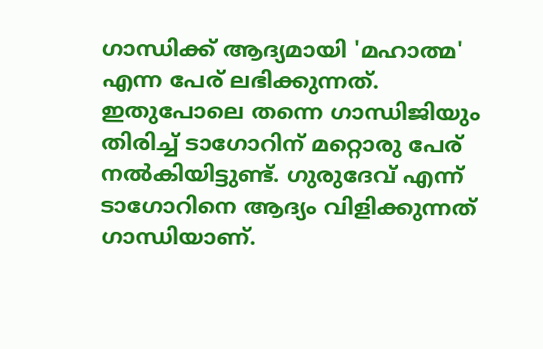ഗാന്ധിക്ക് ആദ്യമായി 'മഹാത്മ' എന്ന പേര് ലഭിക്കുന്നത്. ഇതുപോലെ തന്നെ ഗാന്ധിജിയും തിരിച്ച് ടാഗോറിന് മറ്റൊരു പേര് നല്‍കിയിട്ടുണ്ട്. ഗുരുദേവ് എന്ന് ടാഗോറിനെ ആദ്യം വിളിക്കുന്നത് ഗാന്ധിയാണ്.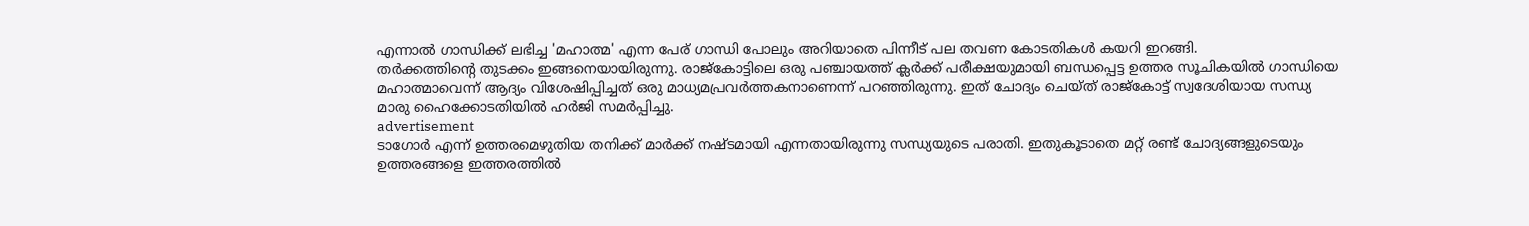എന്നാല്‍ ഗാന്ധിക്ക് ലഭിച്ച 'മഹാത്മ' എന്ന പേര് ഗാന്ധി പോലും അറിയാതെ പിന്നീട് പല തവണ കോടതികള്‍ കയറി ഇറങ്ങി.
തര്‍ക്കത്തിന്റെ തുടക്കം ഇങ്ങനെയായിരുന്നു. രാജ്കോട്ടിലെ ഒരു പഞ്ചായത്ത് ക്ലര്‍ക്ക് പരീക്ഷയുമായി ബന്ധപ്പെട്ട ഉത്തര സൂചികയിൽ ഗാന്ധിയെ മഹാത്മാവെന്ന് ആദ്യം വിശേഷിപ്പിച്ചത് ഒരു മാധ്യമപ്രവര്‍ത്തകനാണെന്ന് പറഞ്ഞിരുന്നു. ഇത് ചോദ്യം ചെയ്ത് രാജ്കോട്ട് സ്വദേശിയായ സന്ധ്യ മാരു ഹൈക്കോടതിയിൽ ഹര്‍ജി സമര്‍പ്പിച്ചു.
advertisement
ടാഗോര്‍ എന്ന് ഉത്തരമെഴുതിയ തനിക്ക് മാര്‍ക്ക് നഷ്ടമായി എന്നതായിരുന്നു സന്ധ്യയുടെ പരാതി. ഇതുകൂടാതെ മറ്റ് രണ്ട് ചോദ്യങ്ങളുടെയും ഉത്തരങ്ങളെ ഇത്തരത്തില്‍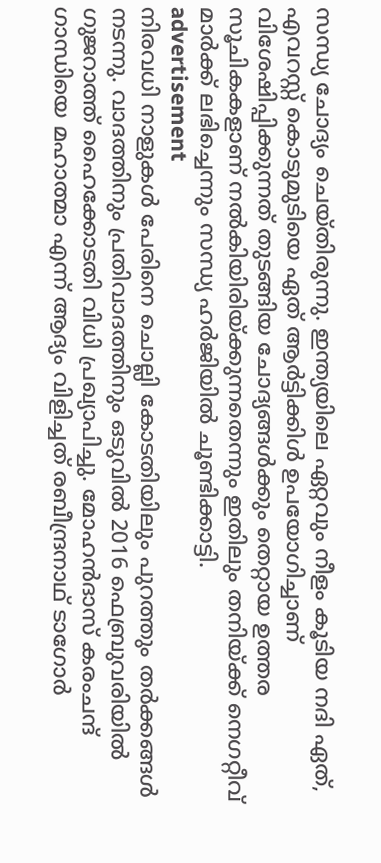സന്ധ്യ ചോദ്യം ചെയ്തിരുന്നു. ഇന്ത്യയിലെ ഏറ്റവും നീളം കൂടിയ നദി ഏത്, എവറസ്റ്റ് കൊടുമുടിയെ ഏത് ആര്‍ട്ടിക്കിള്‍ ഉപയോഗിച്ചാണ് വിശേഷിപ്പിക്കുന്നത് തുടങ്ങിയ ചോദ്യങ്ങള്‍ക്കും തെറ്റായ ഉത്തര സൂചികകളാണ് നല്‍കിയിരിയ്ക്കുന്നതെന്നും ഇതിലും തനിയ്ക്ക് നെഗറ്റീവ് മാര്‍ക്ക് ലഭിച്ചെന്നും സന്ധ്യ ഹര്‍ജിയില്‍ ചൂണ്ടിക്കാട്ടി.
advertisement
നിരവധി നാളുകള്‍ പേരിനെ ചൊല്ലി കോടതിയിലും പുറത്തും തര്‍ക്കങ്ങള്‍ നടന്നു. വാദത്തിനും പ്രതിവാദത്തിനും ഒടുവില്‍ 2016 ഫെബ്രുവരിയില്‍ ഗുജറാത്ത് ഹൈക്കോടതി വിധി പ്രഖ്യാപിച്ചു. മോഹന്‍ദാസ് കരംചന്ദ് ഗാന്ധിയെ മഹാത്മാ എന്ന് ആദ്യം വിളിച്ചത് രബീന്ദ്രനാഥ് ടാഗോര്‍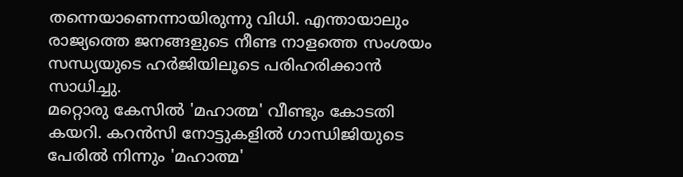തന്നെയാണെന്നായിരുന്നു വിധി. എന്തായാലും രാജ്യത്തെ ജനങ്ങളുടെ നീണ്ട നാളത്തെ സംശയം സന്ധ്യയുടെ ഹര്‍ജിയിലൂടെ പരിഹരിക്കാന്‍ സാധിച്ചു.
മറ്റൊരു കേസില്‍ 'മഹാത്മ' വീണ്ടും കോടതി കയറി. കറന്‍സി നോട്ടുകളില്‍ ഗാന്ധിജിയുടെ പേരില്‍ നിന്നും 'മഹാത്മ'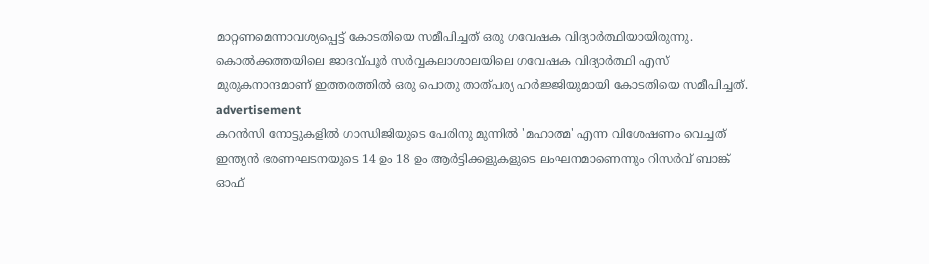മാറ്റണമെന്നാവശ്യപ്പെട്ട് കോടതിയെ സമീപിച്ചത് ഒരു ഗവേഷക വിദ്യാര്‍ത്ഥിയായിരുന്നു. കൊല്‍ക്കത്തയിലെ ജാദവ്പൂര്‍ സര്‍വ്വകലാശാലയിലെ ഗവേഷക വിദ്യാര്‍ത്ഥി എസ് മുരുകനാന്ദമാണ് ഇത്തരത്തില്‍ ഒരു പൊതു താത്പര്യ ഹര്‍ജ്ജിയുമായി കോടതിയെ സമീപിച്ചത്.
advertisement
കറന്‍സി നോട്ടുകളില്‍ ഗാന്ധിജിയുടെ പേരിനു മുന്നില്‍ 'മഹാത്മ' എന്ന വിശേഷണം വെച്ചത് ഇന്ത്യന്‍ ഭരണഘടനയുടെ 14 ഉം 18 ഉം ആര്‍ട്ടിക്കളുകളുടെ ലംഘനമാണെന്നും റിസര്‍വ് ബാങ്ക് ഓഫ്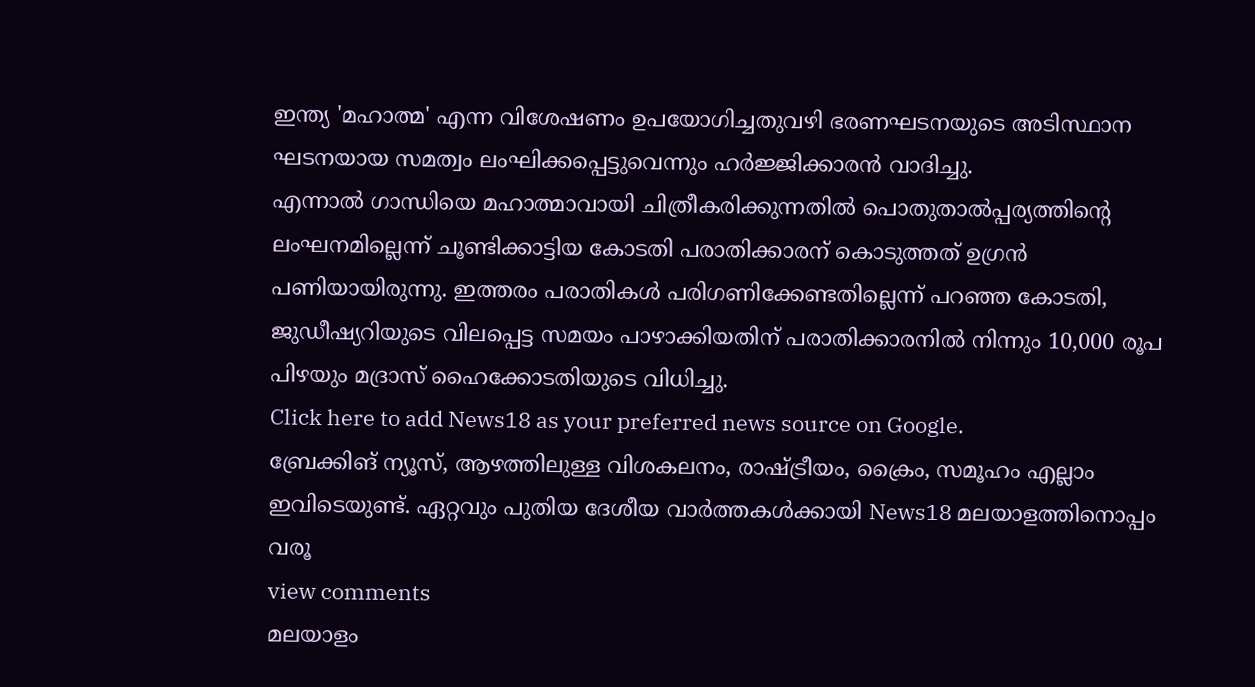ഇന്ത്യ 'മഹാത്മ' എന്ന വിശേഷണം ഉപയോഗിച്ചതുവഴി ഭരണഘടനയുടെ അടിസ്ഥാന ഘടനയായ സമത്വം ലംഘിക്കപ്പെട്ടുവെന്നും ഹര്‍ജ്ജിക്കാരന്‍ വാദിച്ചു.
എന്നാല്‍ ഗാന്ധിയെ മഹാത്മാവായി ചിത്രീകരിക്കുന്നതിൽ പൊതുതാല്‍പ്പര്യത്തിന്റെ ലംഘനമില്ലെന്ന് ചൂണ്ടിക്കാട്ടിയ കോടതി പരാതിക്കാരന് കൊടുത്തത് ഉഗ്രന്‍ പണിയായിരുന്നു. ഇത്തരം പരാതികള്‍ പരിഗണിക്കേണ്ടതില്ലെന്ന് പറഞ്ഞ കോടതി, ജുഡീഷ്യറിയുടെ വിലപ്പെട്ട സമയം പാഴാക്കിയതിന് പരാതിക്കാരനിൽ നിന്നും 10,000 രൂപ പിഴയും മദ്രാസ് ഹൈക്കോടതിയുടെ വിധിച്ചു.
Click here to add News18 as your preferred news source on Google.
ബ്രേക്കിങ് ന്യൂസ്, ആഴത്തിലുള്ള വിശകലനം, രാഷ്ട്രീയം, ക്രൈം, സമൂഹം എല്ലാം ഇവിടെയുണ്ട്. ഏറ്റവും പുതിയ ദേശീയ വാർത്തകൾക്കായി News18 മലയാളത്തിനൊപ്പം വരൂ
view comments
മലയാളം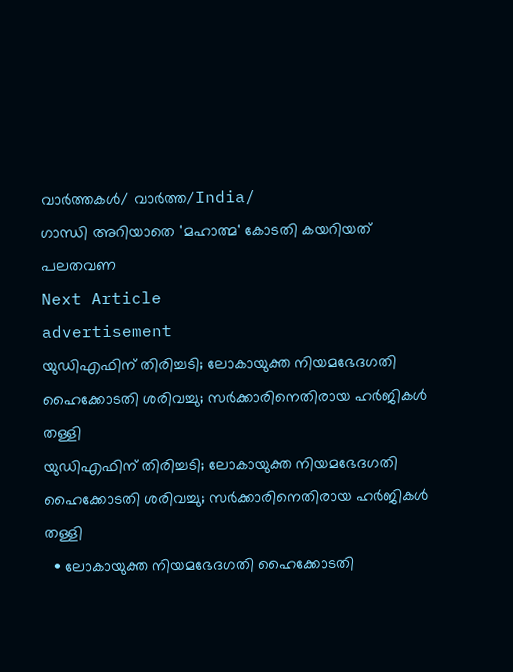വാർത്തകൾ/ വാർത്ത/India/
ഗാന്ധി അറിയാതെ 'മഹാത്മ' കോടതി കയറിയത് പലതവണ
Next Article
advertisement
യുഡിഎഫിന് തിരിച്ചടി; ലോകായുക്ത നിയമഭേദഗതി ഹൈക്കോടതി ശരിവച്ചു; സർക്കാരിനെതിരായ ഹർജികൾ തള്ളി
യുഡിഎഫിന് തിരിച്ചടി; ലോകായുക്ത നിയമഭേദഗതി ഹൈക്കോടതി ശരിവച്ചു; സർക്കാരിനെതിരായ ഹർജികൾ തള്ളി
  • ലോകായുക്ത നിയമഭേദഗതി ഹൈക്കോടതി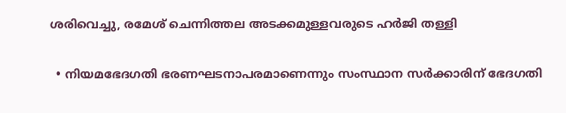ശരിവെച്ചു, രമേശ് ചെന്നിത്തല അടക്കമുള്ളവരുടെ ഹർജി തള്ളി

  • നിയമഭേദഗതി ഭരണഘടനാപരമാണെന്നും സംസ്ഥാന സർക്കാരിന് ഭേദഗതി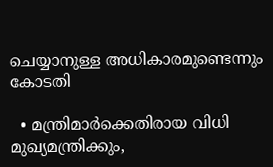ചെയ്യാനുള്ള അധികാരമുണ്ടെന്നും കോടതി

  • മന്ത്രിമാർക്കെതിരായ വിധി മുഖ്യമന്ത്രിക്കും,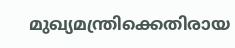മുഖ്യമന്ത്രിക്കെതിരായ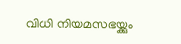വിധി നിയമസഭയ്ക്കും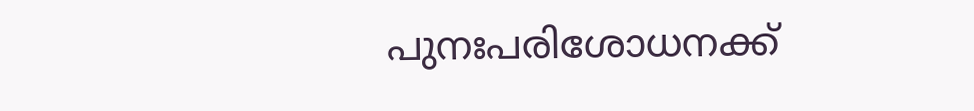പുനഃപരിശോധനക്ക്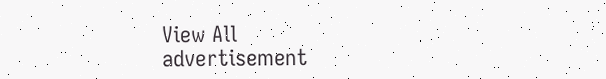View All
advertisement